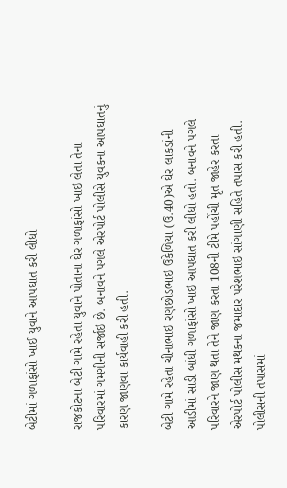બેટીમાં ગળાફાંસો ખાઈ યુવાને આપઘાત કરી લીધો

રાજકોટના બેટી ગામે રહેતા યુવાને પોતાના ઘેર ગળાફાંસો ખાઇ લેતા તેના પરિવારમાં ગમગીની સર્જાઇ છે. બનાવને પગલે એરપોર્ટ પોલીસે યુવકના આપઘાતનું કારણ જાણવા કાર્યવાહી કરી હતી.

બેટી ગામે રહેતા ચીનાભાઇ રણછોડભાઇ ઉકેળિયા (ઉ.40)એ ઘેર લાકડાંની આડીમાં સાડી બાંધી ગળાફાંસો ખાઇ આપઘાત કરી લીધો હતો. બનાવને પગલે પરિવારને જાણ થતા તેને જાણ કરતા 108ની ટીમે પહોંચી મૃત જાહેર કરતા એરપોર્ટ પોલીસ મથકના જમાદાર પરેશભાઇ સાંગાણી સહિતે તપાસ કરી હતી. પોલીસની તપાસમાં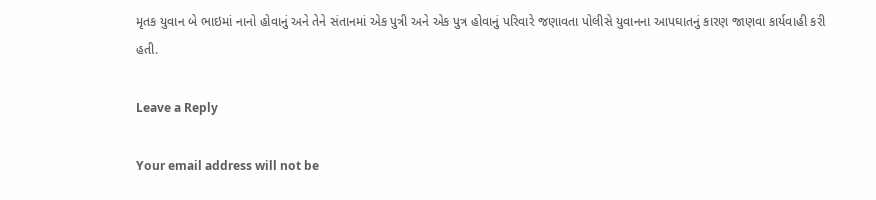મૃતક યુવાન બે ભાઇમાં નાનો હોવાનું અને તેને સંતાનમાં એક પુત્રી અને એક પુત્ર હોવાનું પરિવારે જણાવતા પોલીસે યુવાનના આપઘાતનું કારણ જાણવા કાર્યવાહી કરી હતી.

Leave a Reply

Your email address will not be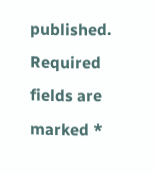published. Required fields are marked *